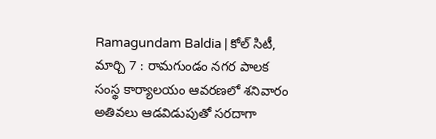Ramagundam Baldia | కోల్ సిటీ, మార్చి 7 : రామగుండం నగర పాలక సంస్థ కార్యాలయం ఆవరణలో శనివారం అతివలు ఆడవిడుపుతో సరదాగా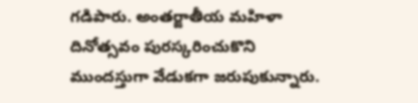గడిపారు. అంతర్జాతీయ మహిళా దినోత్సవం పురస్కరించుకొని ముందస్తుగా వేడుకగా జరుపుకున్నారు.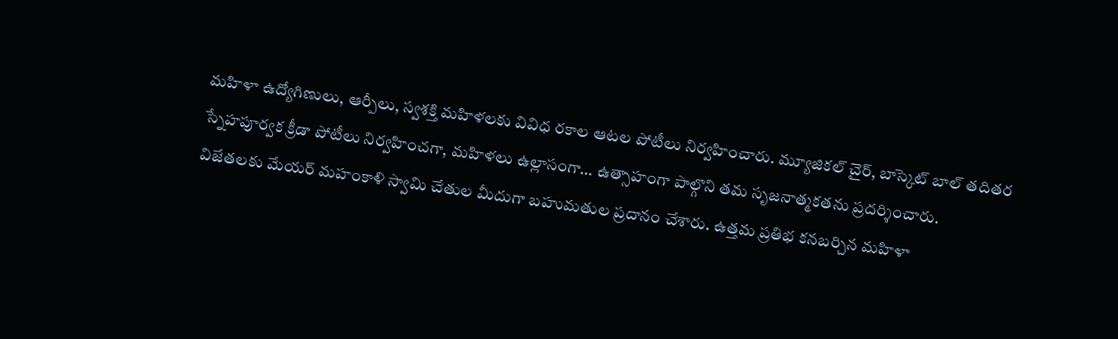మహిళా ఉద్యోగిణులు, ఆర్పీలు, స్వశక్తి మహిళలకు వివిధ రకాల ఆటల పోటీలు నిర్వహించారు. మ్యూజికల్ చైర్, బాస్కెట్ బాల్ తదితర స్నేహపూర్వక క్రీడా పోటీలు నిర్వహించగా, మహిళలు ఉల్లాసంగా… ఉత్సాహంగా పాల్గొని తమ సృజనాత్మకతను ప్రదర్శించారు.
విజేతలకు మేయర్ మహంకాళి స్వామి చేతుల మీదుగా బహుమతుల ప్రదానం చేశారు. ఉత్తమ ప్రతిభ కనబర్చిన మహిళా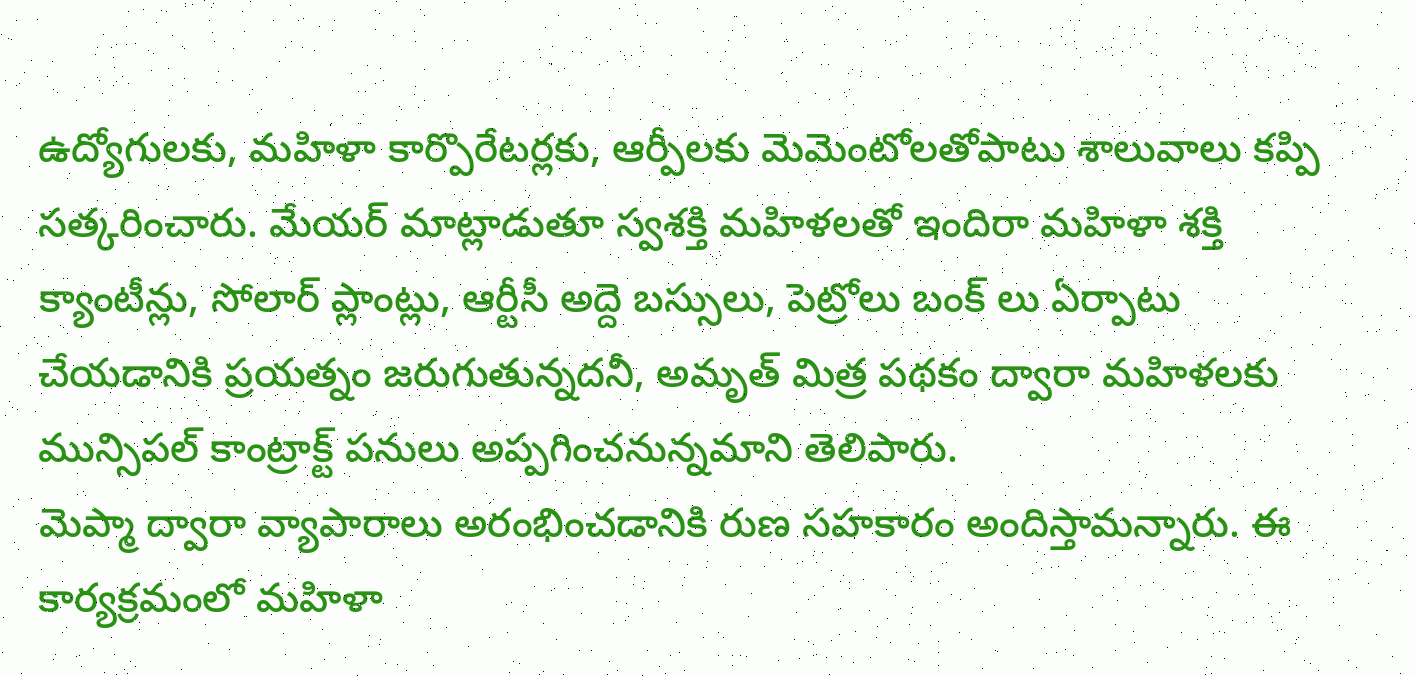ఉద్యోగులకు, మహిళా కార్పొరేటర్లకు, ఆర్పీలకు మెమెంటోలతోపాటు శాలువాలు కప్పి సత్కరించారు. మేయర్ మాట్లాడుతూ స్వశక్తి మహిళలతో ఇందిరా మహిళా శక్తి క్యాంటీన్లు, సోలార్ ప్లాంట్లు, ఆర్టీసీ అద్దె బస్సులు, పెట్రోలు బంక్ లు ఏర్పాటు చేయడానికి ప్రయత్నం జరుగుతున్నదనీ, అమృత్ మిత్ర పథకం ద్వారా మహిళలకు మున్సిపల్ కాంట్రాక్ట్ పనులు అప్పగించనున్నమాని తెలిపారు.
మెప్మా ద్వారా వ్యాపారాలు అరంభించడానికి రుణ సహకారం అందిస్తామన్నారు. ఈ కార్యక్రమంలో మహిళా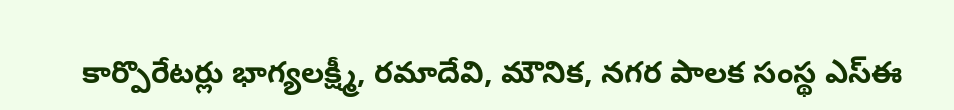కార్పొరేటర్లు భాగ్యలక్ష్మీ, రమాదేవి, మౌనిక, నగర పాలక సంస్థ ఎస్ఈ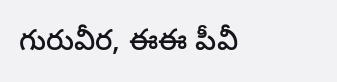గురువీర, ఈఈ పీవీ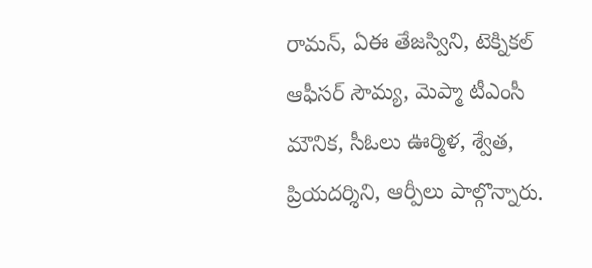రామన్, ఏఈ తేజస్విని, టెక్నికల్ ఆఫీసర్ సౌమ్య, మెప్మా టీఎంసీ మౌనిక, సీఓలు ఊర్మిళ, శ్వేత, ప్రియదర్శిని, ఆర్పీలు పాల్గొన్నారు.